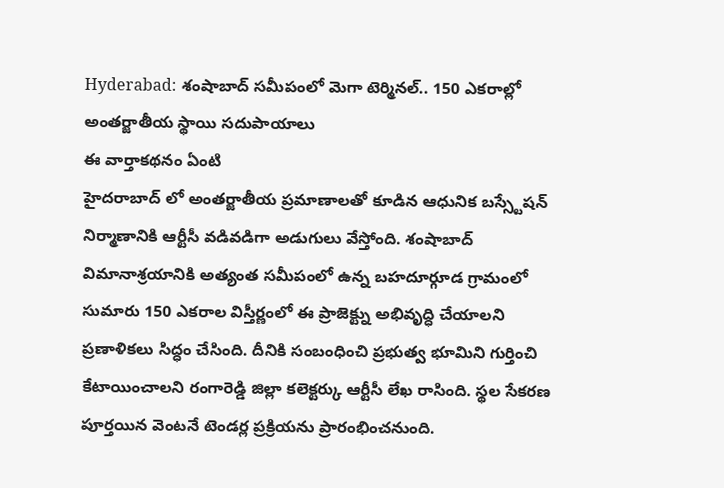Hyderabad: శంషాబాద్ సమీపంలో మెగా టెర్మినల్.. 150 ఎకరాల్లో అంతర్జాతీయ స్థాయి సదుపాయాలు
ఈ వార్తాకథనం ఏంటి
హైదరాబాద్ లో అంతర్జాతీయ ప్రమాణాలతో కూడిన ఆధునిక బస్స్టేషన్ నిర్మాణానికి ఆర్టీసీ వడివడిగా అడుగులు వేస్తోంది. శంషాబాద్ విమానాశ్రయానికి అత్యంత సమీపంలో ఉన్న బహదూర్గూడ గ్రామంలో సుమారు 150 ఎకరాల విస్తీర్ణంలో ఈ ప్రాజెక్ట్ను అభివృద్ధి చేయాలని ప్రణాళికలు సిద్ధం చేసింది. దీనికి సంబంధించి ప్రభుత్వ భూమిని గుర్తించి కేటాయించాలని రంగారెడ్డి జిల్లా కలెక్టర్కు ఆర్టీసీ లేఖ రాసింది. స్థల సేకరణ పూర్తయిన వెంటనే టెండర్ల ప్రక్రియను ప్రారంభించనుంది.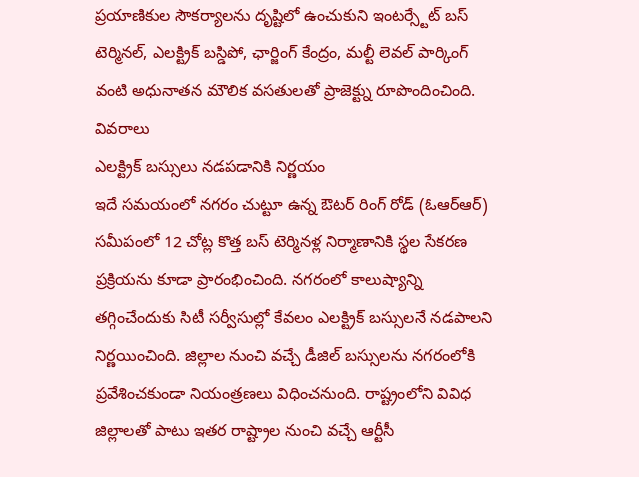ప్రయాణికుల సౌకర్యాలను దృష్టిలో ఉంచుకుని ఇంటర్స్టేట్ బస్ టెర్మినల్, ఎలక్ట్రిక్ బస్డిపో, ఛార్జింగ్ కేంద్రం, మల్టీ లెవల్ పార్కింగ్ వంటి అధునాతన మౌలిక వసతులతో ప్రాజెక్ట్ను రూపొందించింది.
వివరాలు
ఎలక్ట్రిక్ బస్సులు నడపడానికి నిర్ణయం
ఇదే సమయంలో నగరం చుట్టూ ఉన్న ఔటర్ రింగ్ రోడ్ (ఓఆర్ఆర్) సమీపంలో 12 చోట్ల కొత్త బస్ టెర్మినళ్ల నిర్మాణానికి స్థల సేకరణ ప్రక్రియను కూడా ప్రారంభించింది. నగరంలో కాలుష్యాన్ని తగ్గించేందుకు సిటీ సర్వీసుల్లో కేవలం ఎలక్ట్రిక్ బస్సులనే నడపాలని నిర్ణయించింది. జిల్లాల నుంచి వచ్చే డీజిల్ బస్సులను నగరంలోకి ప్రవేశించకుండా నియంత్రణలు విధించనుంది. రాష్ట్రంలోని వివిధ జిల్లాలతో పాటు ఇతర రాష్ట్రాల నుంచి వచ్చే ఆర్టీసీ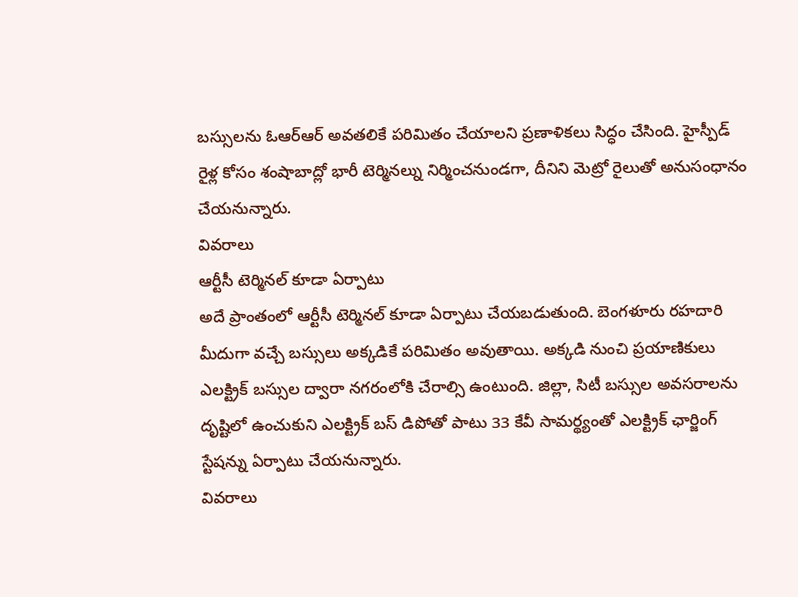బస్సులను ఓఆర్ఆర్ అవతలికే పరిమితం చేయాలని ప్రణాళికలు సిద్ధం చేసింది. హైస్పీడ్ రైళ్ల కోసం శంషాబాద్లో భారీ టెర్మినల్ను నిర్మించనుండగా, దీనిని మెట్రో రైలుతో అనుసంధానం చేయనున్నారు.
వివరాలు
ఆర్టీసీ టెర్మినల్ కూడా ఏర్పాటు
అదే ప్రాంతంలో ఆర్టీసీ టెర్మినల్ కూడా ఏర్పాటు చేయబడుతుంది. బెంగళూరు రహదారి మీదుగా వచ్చే బస్సులు అక్కడికే పరిమితం అవుతాయి. అక్కడి నుంచి ప్రయాణికులు ఎలక్ట్రిక్ బస్సుల ద్వారా నగరంలోకి చేరాల్సి ఉంటుంది. జిల్లా, సిటీ బస్సుల అవసరాలను దృష్టిలో ఉంచుకుని ఎలక్ట్రిక్ బస్ డిపోతో పాటు 33 కేవీ సామర్థ్యంతో ఎలక్ట్రిక్ ఛార్జింగ్ స్టేషన్ను ఏర్పాటు చేయనున్నారు.
వివరాలు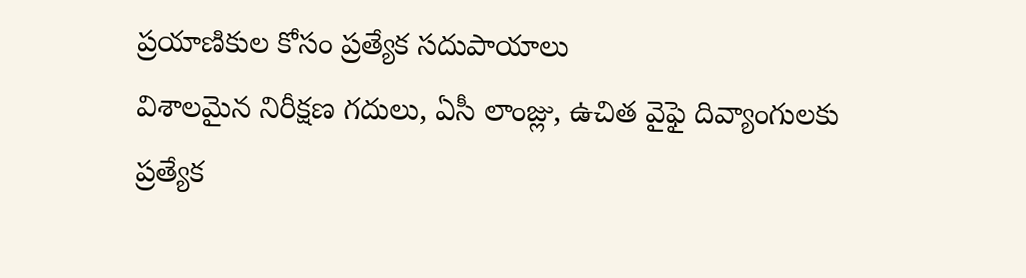ప్రయాణికుల కోసం ప్రత్యేక సదుపాయాలు
విశాలమైన నిరీక్షణ గదులు, ఏసీ లాంజ్లు, ఉచిత వైఫై దివ్యాంగులకు ప్రత్యేక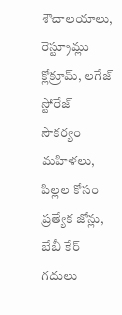శౌచాలయాలు, రెస్ట్రూమ్లు క్లోక్రూమ్, లగేజ్ స్టోరేజ్ సౌకర్యం మహిళలు, పిల్లల కోసం ప్రత్యేక జోన్లు, బేబీ కేర్ గదులు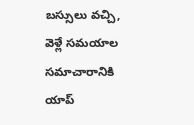బస్సులు వచ్చి, వెళ్లే సమయాల సమాచారానికి యాప్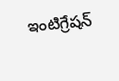ఇంటిగ్రేషన్